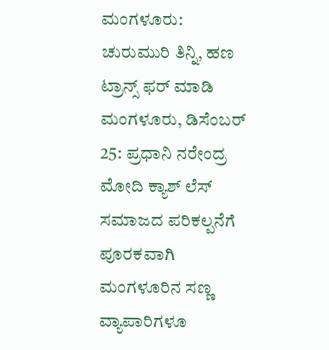ಮಂಗಳೂರು: ಚುರುಮುರಿ ತಿನ್ನಿ, ಹಣ ಟ್ರಾನ್ಸ್ ಫರ್ ಮಾಡಿ
ಮಂಗಳೂರು, ಡಿಸೆಂಬರ್ 25: ಪ್ರಧಾನಿ ನರೇಂದ್ರ ಮೋದಿ ಕ್ಯಾಶ್ ಲೆಸ್ ಸಮಾಜದ ಪರಿಕಲ್ಪನೆಗೆ ಪೂರಕವಾಗಿ ಮಂಗಳೂರಿನ ಸಣ್ಣ ವ್ಯಾಪಾರಿಗಳೂ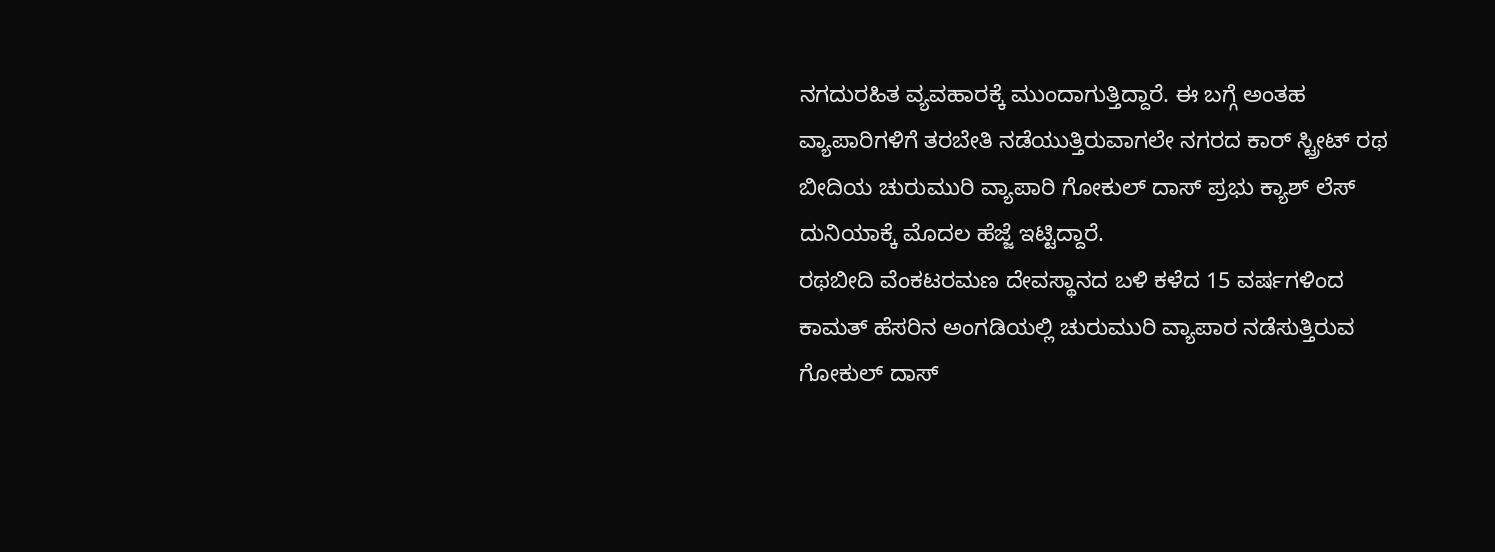ನಗದುರಹಿತ ವ್ಯವಹಾರಕ್ಕೆ ಮುಂದಾಗುತ್ತಿದ್ದಾರೆ. ಈ ಬಗ್ಗೆ ಅಂತಹ ವ್ಯಾಪಾರಿಗಳಿಗೆ ತರಬೇತಿ ನಡೆಯುತ್ತಿರುವಾಗಲೇ ನಗರದ ಕಾರ್ ಸ್ಟ್ರೀಟ್ ರಥ ಬೀದಿಯ ಚುರುಮುರಿ ವ್ಯಾಪಾರಿ ಗೋಕುಲ್ ದಾಸ್ ಪ್ರಭು ಕ್ಯಾಶ್ ಲೆಸ್ ದುನಿಯಾಕ್ಕೆ ಮೊದಲ ಹೆಜ್ಜೆ ಇಟ್ಟಿದ್ದಾರೆ.
ರಥಬೀದಿ ವೆಂಕಟರಮಣ ದೇವಸ್ಥಾನದ ಬಳಿ ಕಳೆದ 15 ವರ್ಷಗಳಿಂದ ಕಾಮತ್ ಹೆಸರಿನ ಅಂಗಡಿಯಲ್ಲಿ ಚುರುಮುರಿ ವ್ಯಾಪಾರ ನಡೆಸುತ್ತಿರುವ ಗೋಕುಲ್ ದಾಸ್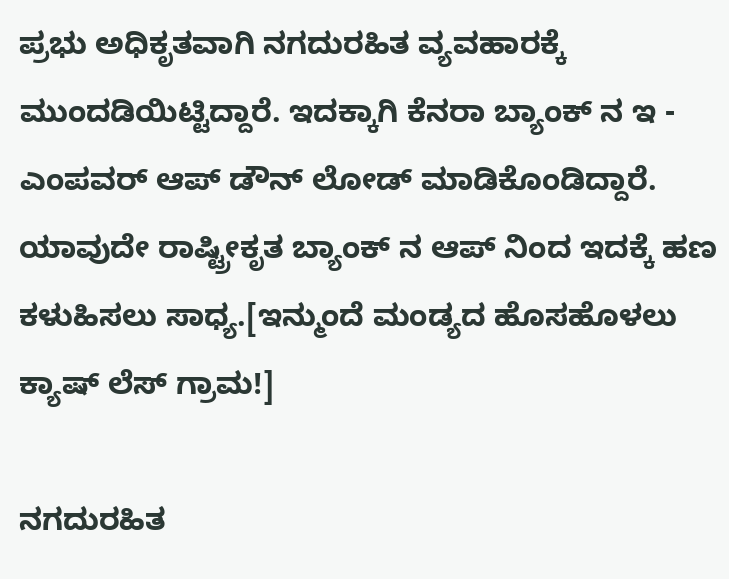ಪ್ರಭು ಅಧಿಕೃತವಾಗಿ ನಗದುರಹಿತ ವ್ಯವಹಾರಕ್ಕೆ ಮುಂದಡಿಯಿಟ್ಟಿದ್ದಾರೆ. ಇದಕ್ಕಾಗಿ ಕೆನರಾ ಬ್ಯಾಂಕ್ ನ ಇ - ಎಂಪವರ್ ಆಪ್ ಡೌನ್ ಲೋಡ್ ಮಾಡಿಕೊಂಡಿದ್ದಾರೆ. ಯಾವುದೇ ರಾಷ್ಟ್ರೀಕೃತ ಬ್ಯಾಂಕ್ ನ ಆಪ್ ನಿಂದ ಇದಕ್ಕೆ ಹಣ ಕಳುಹಿಸಲು ಸಾಧ್ಯ.[ಇನ್ಮುಂದೆ ಮಂಡ್ಯದ ಹೊಸಹೊಳಲು ಕ್ಯಾಷ್ ಲೆಸ್ ಗ್ರಾಮ!]

ನಗದುರಹಿತ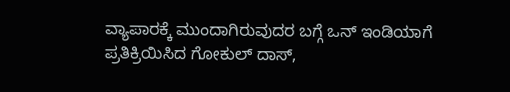ವ್ಯಾಪಾರಕ್ಕೆ ಮುಂದಾಗಿರುವುದರ ಬಗ್ಗೆ ಒನ್ ಇಂಡಿಯಾಗೆ ಪ್ರತಿಕ್ರಿಯಿಸಿದ ಗೋಕುಲ್ ದಾಸ್,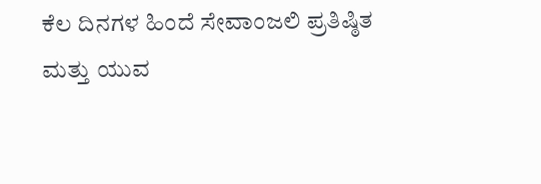ಕೆಲ ದಿನಗಳ ಹಿಂದೆ ಸೇವಾಂಜಲಿ ಪ್ರತಿಷ್ಠಿತ ಮತ್ತು ಯುವ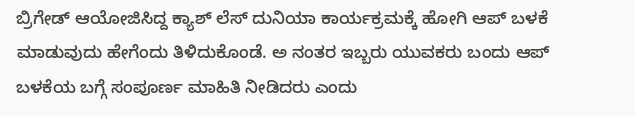ಬ್ರಿಗೇಡ್ ಆಯೋಜಿಸಿದ್ದ ಕ್ಯಾಶ್ ಲೆಸ್ ದುನಿಯಾ ಕಾರ್ಯಕ್ರಮಕ್ಕೆ ಹೋಗಿ ಆಪ್ ಬಳಕೆ ಮಾಡುವುದು ಹೇಗೆಂದು ತಿಳಿದುಕೊಂಡೆ. ಅ ನಂತರ ಇಬ್ಬರು ಯುವಕರು ಬಂದು ಆಪ್ ಬಳಕೆಯ ಬಗ್ಗೆ ಸಂಪೂರ್ಣ ಮಾಹಿತಿ ನೀಡಿದರು ಎಂದು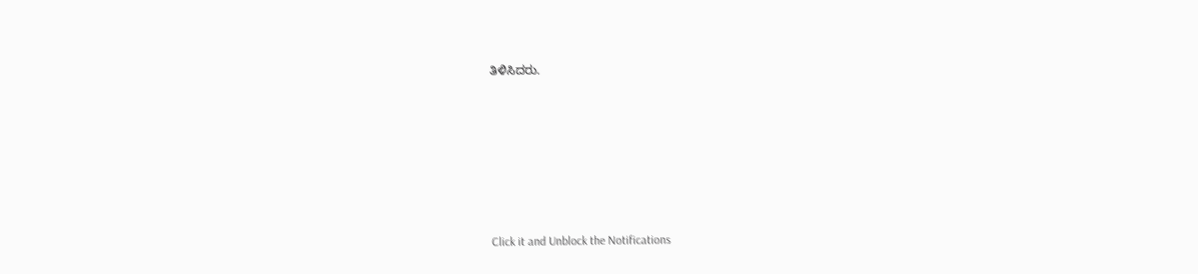ತಿಳಿಸಿದರು.












Click it and Unblock the Notifications